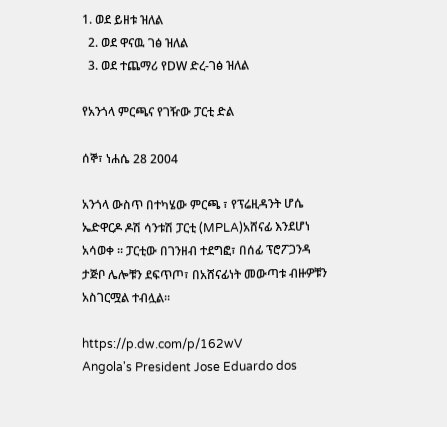1. ወደ ይዘቱ ዝለል
  2. ወደ ዋናዉ ገፅ ዝለል
  3. ወደ ተጨማሪ የDW ድረ-ገፅ ዝለል

የአንጎላ ምርጫና የገዥው ፓርቲ ድል

ሰኞ፣ ነሐሴ 28 2004

አንጎላ ውስጥ በተካሄው ምርጫ ፣ የፕሬዚዳንት ሆሴ ኤድዋርዶ ዶሽ ሳንቱሽ ፓርቲ (MPLA)አሸናፊ እንደሆነ አሳወቀ ። ፓርቲው በገንዘብ ተደግፎ፣ በሰፊ ፕሮፖጋንዳ ታጅቦ ሌሎቹን ደፍጥጦ፣ በአሸናፊነት መውጣቱ ብዙዎቹን አስገርሟል ተብሏል።

https://p.dw.com/p/162wV
Angola's President Jose Eduardo dos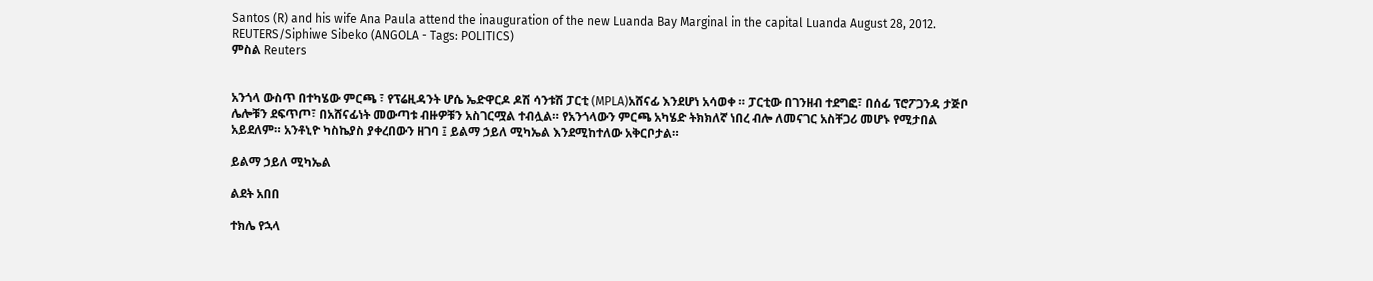Santos (R) and his wife Ana Paula attend the inauguration of the new Luanda Bay Marginal in the capital Luanda August 28, 2012. REUTERS/Siphiwe Sibeko (ANGOLA - Tags: POLITICS)
ምስል Reuters


አንጎላ ውስጥ በተካሄው ምርጫ ፣ የፕሬዚዳንት ሆሴ ኤድዋርዶ ዶሽ ሳንቱሽ ፓርቲ (MPLA)አሸናፊ እንደሆነ አሳወቀ ። ፓርቲው በገንዘብ ተደግፎ፣ በሰፊ ፕሮፖጋንዳ ታጅቦ ሌሎቹን ደፍጥጦ፣ በአሸናፊነት መውጣቱ ብዙዎቹን አስገርሟል ተብሏል። የአንጎላውን ምርጫ አካሄድ ትክክለኛ ነበረ ብሎ ለመናገር አስቸጋሪ መሆኑ የሚታበል አይደለም። አንቶኒዮ ካስኬያስ ያቀረበውን ዘገባ ፤ ይልማ ኃይለ ሚካኤል እንደሚከተለው አቅርቦታል።

ይልማ ኃይለ ሚካኤል

ልደት አበበ

ተክሌ የኋላ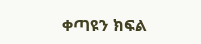ቀጣዩን ክፍል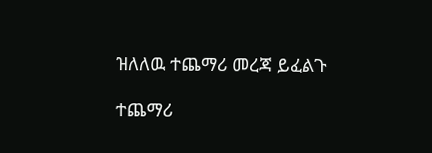ዝለለዉ ተጨማሪ መረጃ ይፈልጉ

ተጨማሪ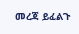መረጃ ይፈልጉ